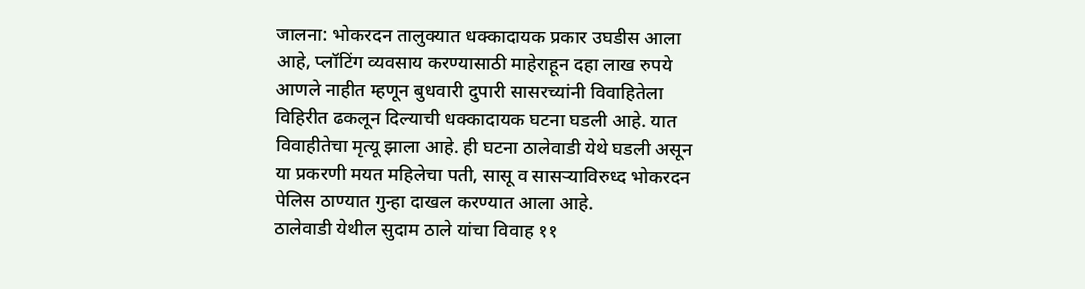जालना: भोकरदन तालुक्यात धक्कादायक प्रकार उघडीस आला आहे, प्लॉटिंग व्यवसाय करण्यासाठी माहेराहून दहा लाख रुपये आणले नाहीत म्हणून बुधवारी दुपारी सासरच्यांनी विवाहितेला विहिरीत ढकलून दिल्याची धक्कादायक घटना घडली आहे. यात विवाहीतेचा मृत्यू झाला आहे. ही घटना ठालेवाडी येथे घडली असून या प्रकरणी मयत महिलेचा पती, सासू व सासऱ्याविरुध्द भोकरदन पेलिस ठाण्यात गुन्हा दाखल करण्यात आला आहे.
ठालेवाडी येथील सुदाम ठाले यांचा विवाह ११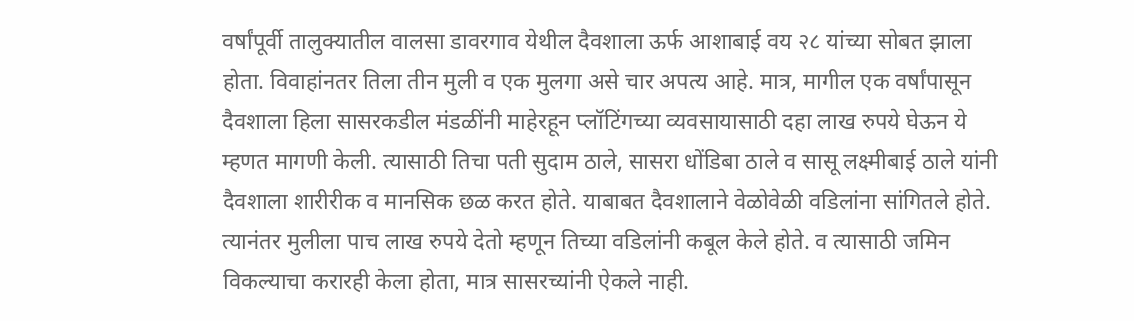वर्षांपूर्वी तालुक्यातील वालसा डावरगाव येथील दैवशाला ऊर्फ आशाबाई वय २८ यांच्या सोबत झाला होता. विवाहांनतर तिला तीन मुली व एक मुलगा असे चार अपत्य आहे. मात्र, मागील एक वर्षांपासून दैवशाला हिला सासरकडील मंडळींनी माहेरहून प्लॉटिंगच्या व्यवसायासाठी दहा लाख रुपये घेऊन ये म्हणत मागणी केली. त्यासाठी तिचा पती सुदाम ठाले, सासरा धोंडिबा ठाले व सासू लक्ष्मीबाई ठाले यांनी दैवशाला शारीरीक व मानसिक छळ करत होते. याबाबत दैवशालाने वेळोवेळी वडिलांना सांगितले होते. त्यानंतर मुलीला पाच लाख रुपये देतो म्हणून तिच्या वडिलांनी कबूल केले होते. व त्यासाठी जमिन विकल्याचा करारही केला होता, मात्र सासरच्यांनी ऐकले नाही.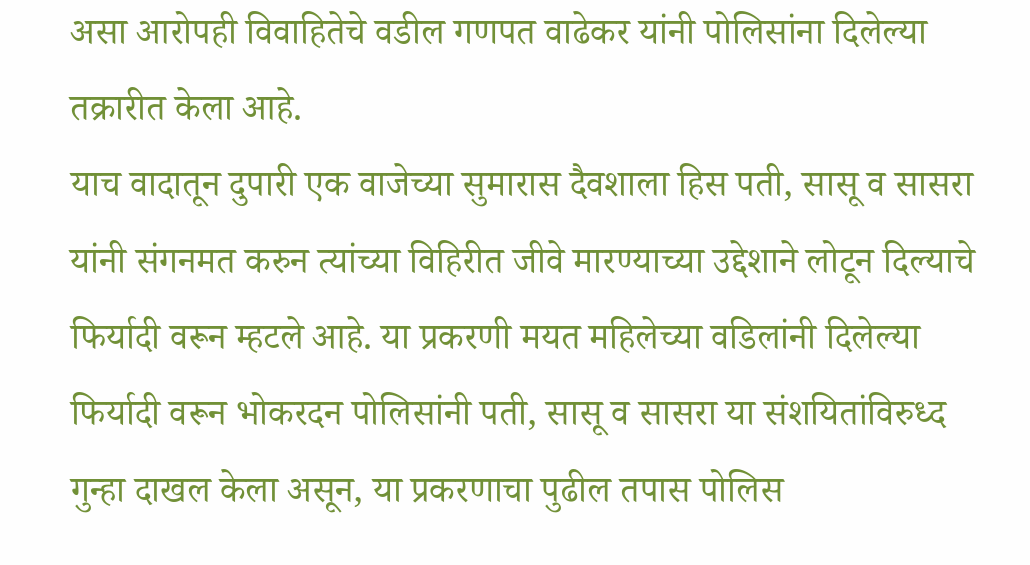असा आरोपही विवाहितेचे वडील गणपत वाढेकर यांनी पोलिसांना दिलेल्या तक्रारीत केला आहे.
याच वादातून दुपारी एक वाजेच्या सुमारास दैवशाला हिस पती, सासू व सासरा यांनी संगनमत करुन त्यांच्या विहिरीत जीवे मारण्याच्या उद्देशाने लोटून दिल्याचे फिर्यादी वरून म्हटले आहे. या प्रकरणी मयत महिलेच्या वडिलांनी दिलेल्या फिर्यादी वरून भोकरदन पोलिसांनी पती, सासू व सासरा या संशयितांविरुध्द गुन्हा दाखल केला असून, या प्रकरणाचा पुढील तपास पोलिस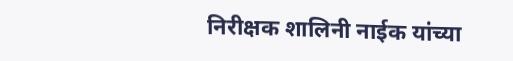निरीक्षक शालिनी नाईक यांच्या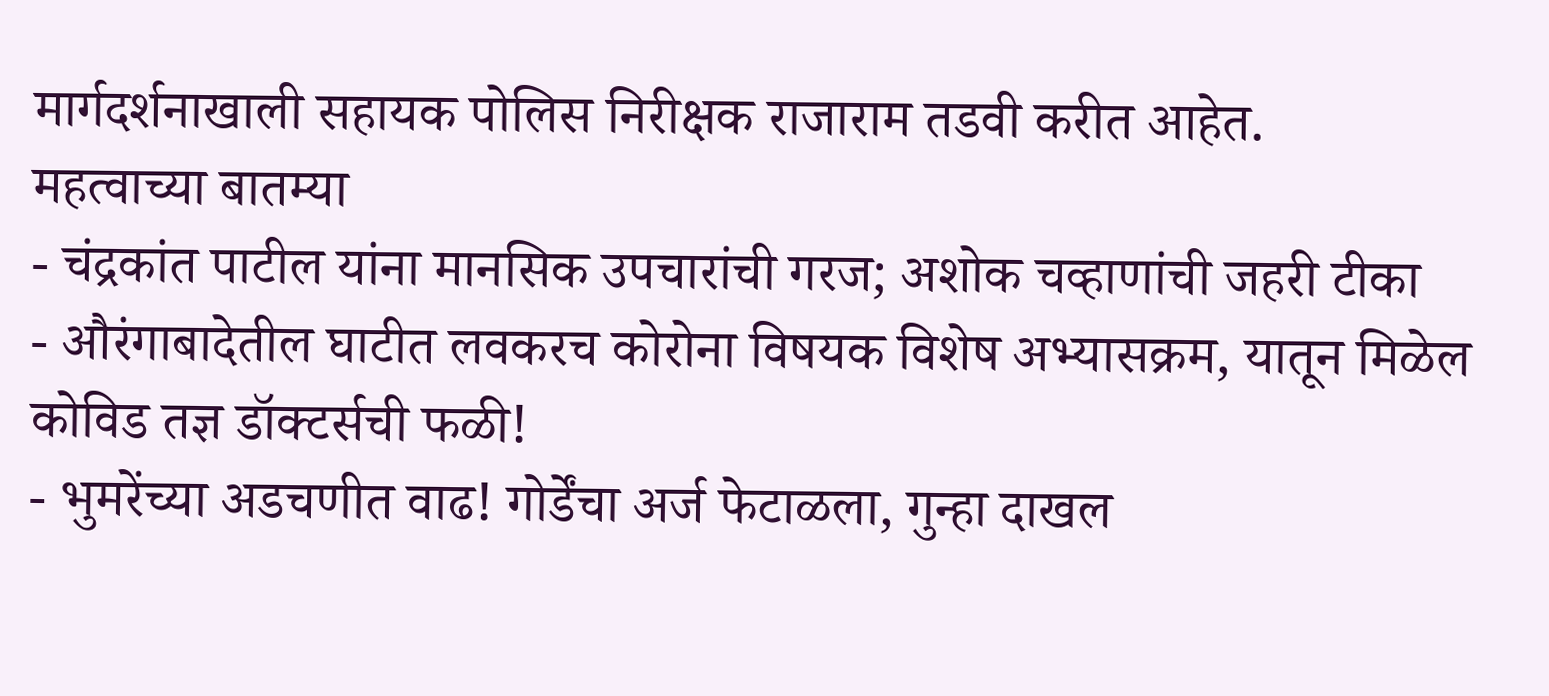मार्गदर्शनाखाली सहायक पोलिस निरीक्षक राजाराम तडवी करीत आहेत.
महत्वाच्या बातम्या
- चंद्रकांत पाटील यांना मानसिक उपचारांची गरज; अशोक चव्हाणांची जहरी टीका
- औरंगाबादेतील घाटीत लवकरच कोरोना विषयक विशेष अभ्यासक्रम, यातून मिळेल कोविड तज्ञ डॉक्टर्सची फळी!
- भुमरेंच्या अडचणीत वाढ! गोर्डेंचा अर्ज फेटाळला, गुन्हा दाखल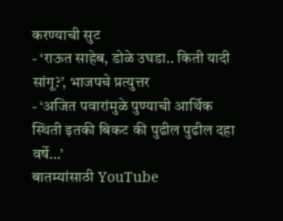करण्याची सुट
- ‘राऊत साहेब, डोळे उघडा.. किती यादी सांगू?’, भाजपचे प्रत्युत्तर
- ‘अजित पवारांमुळे पुण्याची आर्थिक स्थिती इतकी बिकट की पुढील पुढील दहा वर्षे…’
बातम्यांसाठी YouTube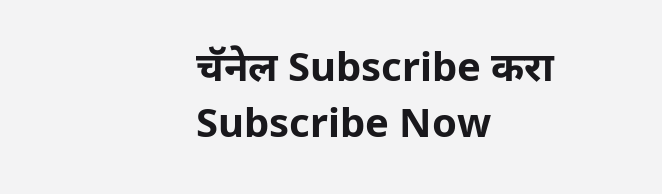चॅनेल Subscribe करा
Subscribe Now